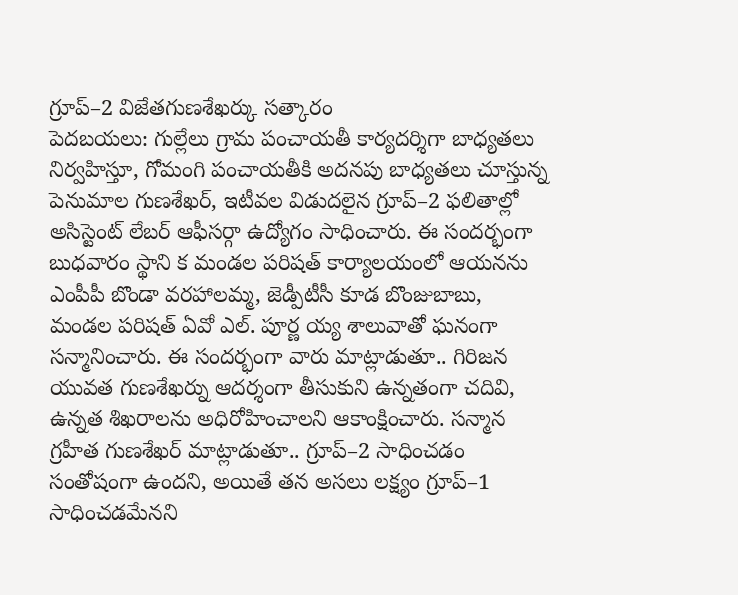గ్రూప్–2 విజేతగుణశేఖర్కు సత్కారం
పెదబయలు: గుల్లేలు గ్రామ పంచాయతీ కార్యదర్శిగా బాధ్యతలు నిర్వహిస్తూ, గోమంగి పంచాయతీకి అదనపు బాధ్యతలు చూస్తున్న పెనుమాల గుణశేఖర్, ఇటీవల విడుదలైన గ్రూప్–2 ఫలితాల్లో అసిస్టెంట్ లేబర్ ఆఫీసర్గా ఉద్యోగం సాధించారు. ఈ సందర్భంగా బుధవారం స్థాని క మండల పరిషత్ కార్యాలయంలో ఆయనను ఎంపీపీ బొండా వరహాలమ్మ, జెడ్పీటీసీ కూడ బొంజుబాబు, మండల పరిషత్ ఏవో ఎల్. పూర్ణ య్య శాలువాతో ఘనంగా సన్మానించారు. ఈ సందర్భంగా వారు మాట్లాడుతూ.. గిరిజన యువత గుణశేఖర్ను ఆదర్శంగా తీసుకుని ఉన్నతంగా చదివి, ఉన్నత శిఖరాలను అధిరోహించాలని ఆకాంక్షించారు. సన్మాన గ్రహీత గుణశేఖర్ మాట్లాడుతూ.. గ్రూప్–2 సాధించడం సంతోషంగా ఉందని, అయితే తన అసలు లక్ష్యం గ్రూప్–1 సాధించడమేనని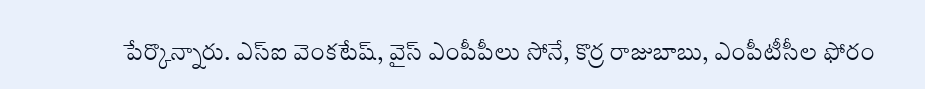పేర్కొన్నారు. ఎస్ఐ వెంకటేష్, వైస్ ఎంపీపీలు సోనే, కొర్ర రాజుబాబు, ఎంపీటీసీల ఫోరం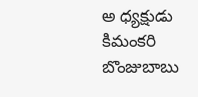అ ధ్యక్షుడు కిమంకరి బొంజుబాబు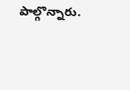పాల్గొన్నారు.